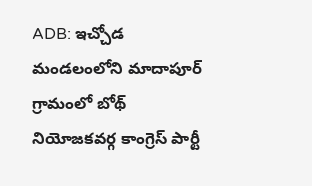ADB: ఇచ్చోడ మండలంలోని మాదాపూర్ గ్రామంలో బోథ్ నియోజకవర్గ కాంగ్రెస్ పార్టీ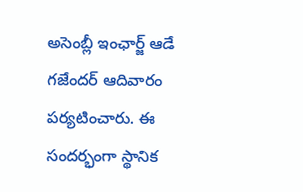అసెంబ్లీ ఇంఛార్జ్ ఆడే గజేందర్ ఆదివారం పర్యటించారు. ఈ సందర్భంగా స్థానిక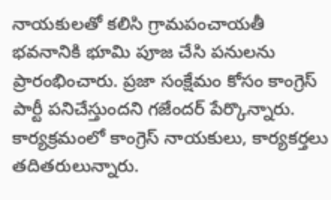నాయకులతో కలిసి గ్రామపంచాయతీ భవనానికి భూమి పూజ చేసి పనులను ప్రారంభించారు. ప్రజా సంక్షేమం కోసం కాంగ్రెస్ పార్టీ పనిచేస్తుందని గజేందర్ పేర్కొన్నారు. కార్యక్రమంలో కాంగ్రెస్ నాయకులు, కార్యకర్తలు తదితరులున్నారు.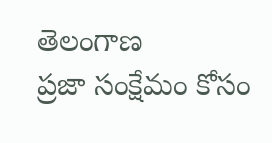తెలంగాణ
ప్రజా సంక్షేమం కోసం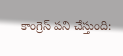కాంగ్రెస్ పని చేస్తుంది: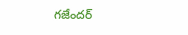గజేందర్